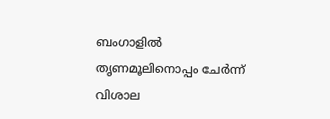ബംഗാളിൽ തൃണമൂലിനൊപ്പം ചേർന്ന് വിശാല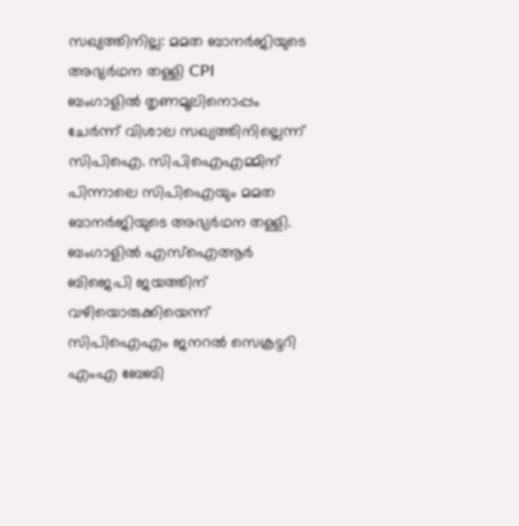സഖ്യത്തിനില്ല: മമത ബാനർജിയുടെ അഭ്യർഥന തള്ളി CPI
ബംഗാളിൽ തൃണമൂലിനൊപ്പം ചേർന്ന് വിശാല സഖ്യത്തിനില്ലെന്ന് സിപിഐ. സിപിഐഎമ്മിന് പിന്നാലെ സിപിഐയും മമത ബാനർജിയുടെ അഭ്യർഥന തള്ളി. ബംഗാളിൽ എസ്ഐആർ ബിജെപി ജയത്തിന് വഴിയൊരുക്കിയെന്ന് സിപിഐഎം ജനറൽ സെക്രട്ടറി എംഎ ബേബി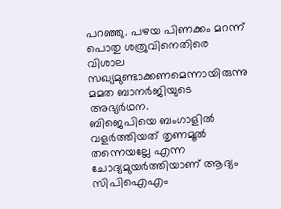പറഞ്ഞു. പഴയ പിണക്കം മറന്ന് പൊതു ശത്രുവിനെതിരെ വിശാല സഖ്യമുണ്ടാക്കണമെന്നായിരുന്നു മമത ബാനർജിയുടെ അഭ്യർഥന.
ബിജെപിയെ ബംഗാളിൽ വളർത്തിയത് തൃണമൂൽ തന്നെയല്ലേ എന്ന ചോദ്യമുയർത്തിയാണ് ആദ്യം സിപിഐഎം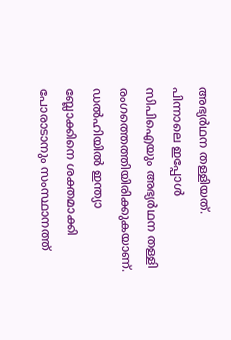അഭ്യർഥന തള്ളിയത്. പിന്നാലെ ഇപ്പോൾ സിപിഐയും അഭ്യർഥന തള്ളി രംഗത്തെത്തിയിരിക്കുകയാണ്. ഡൽഹിയിൽ ഇന്ത്യാ ബ്ലോക്കിനെ ശക്തമാക്കി പോരാടാനും സംസ്ഥാനത്ത്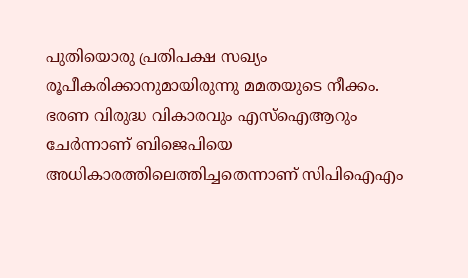പുതിയൊരു പ്രതിപക്ഷ സഖ്യം രൂപീകരിക്കാനുമായിരുന്നു മമതയുടെ നീക്കം. ഭരണ വിരുദ്ധ വികാരവും എസ്ഐആറും ചേർന്നാണ് ബിജെപിയെ അധികാരത്തിലെത്തിച്ചതെന്നാണ് സിപിഐഎം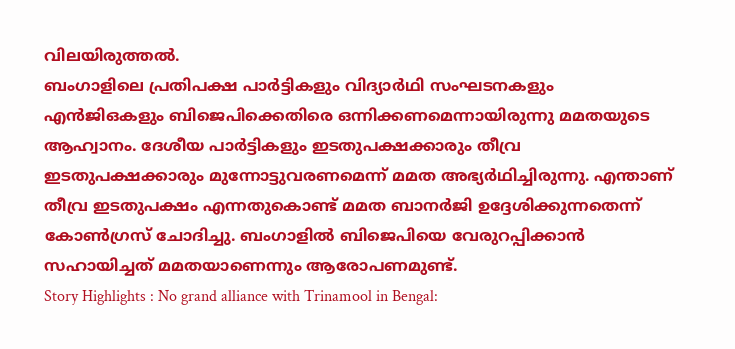വിലയിരുത്തൽ.
ബംഗാളിലെ പ്രതിപക്ഷ പാർട്ടികളും വിദ്യാർഥി സംഘടനകളും എൻജിഒകളും ബിജെപിക്കെതിരെ ഒന്നിക്കണമെന്നായിരുന്നു മമതയുടെ ആഹ്വാനം. ദേശീയ പാർട്ടികളും ഇടതുപക്ഷക്കാരും തീവ്ര ഇടതുപക്ഷക്കാരും മുന്നോട്ടുവരണമെന്ന് മമത അഭ്യർഥിച്ചിരുന്നു. എന്താണ് തീവ്ര ഇടതുപക്ഷം എന്നതുകൊണ്ട് മമത ബാനർജി ഉദ്ദേശിക്കുന്നതെന്ന് കോൺഗ്രസ് ചോദിച്ചു. ബംഗാളിൽ ബിജെപിയെ വേരുറപ്പിക്കാൻ സഹായിച്ചത് മമതയാണെന്നും ആരോപണമുണ്ട്.
Story Highlights : No grand alliance with Trinamool in Bengal: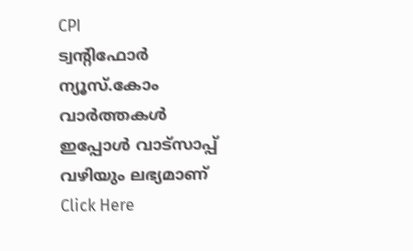CPI
ട്വന്റിഫോർ ന്യൂസ്.കോം വാർത്തകൾ ഇപ്പോൾ വാട്സാപ്പ് വഴിയും ലഭ്യമാണ് Click Here